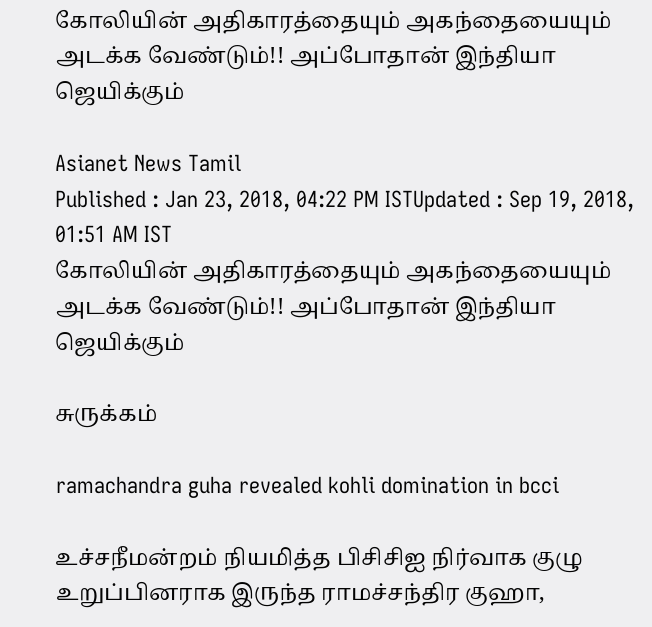கோலியின் அதிகாரத்தையும் அகந்தையையும் அடக்க வேண்டும்!! அப்போதான் இந்தியா ஜெயிக்கும்

Asianet News Tamil
Published : Jan 23, 2018, 04:22 PM ISTUpdated : Sep 19, 2018, 01:51 AM IST
கோலியின் அதிகாரத்தையும் அகந்தையையும் அடக்க வேண்டும்!! அப்போதான் இந்தியா ஜெயிக்கும்

சுருக்கம்

ramachandra guha revealed kohli domination in bcci

உச்சநீமன்றம் நியமித்த பிசிசிஐ நிர்வாக குழு உறுப்பினராக இருந்த ராமச்சந்திர குஹா,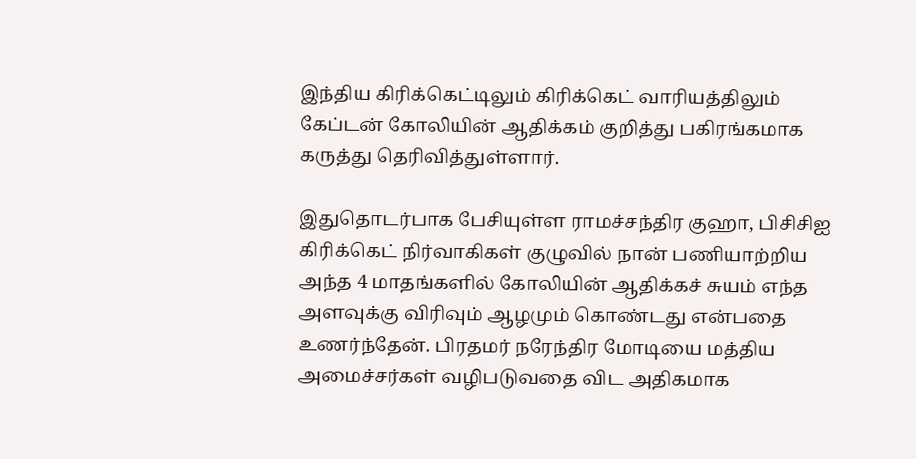இந்திய கிரிக்கெட்டிலும் கிரிக்கெட் வாரியத்திலும் கேப்டன் கோலியின் ஆதிக்கம் குறித்து பகிரங்கமாக கருத்து தெரிவித்துள்ளார்.

இதுதொடர்பாக பேசியுள்ள ராமச்சந்திர குஹா, பிசிசிஐ கிரிக்கெட் நிர்வாகிகள் குழுவில் நான் பணியாற்றிய அந்த 4 மாதங்களில் கோலியின் ஆதிக்கச் சுயம் எந்த அளவுக்கு விரிவும் ஆழமும் கொண்டது என்பதை உணர்ந்தேன். பிரதமர் நரேந்திர மோடியை மத்திய அமைச்சர்கள் வழிபடுவதை விட அதிகமாக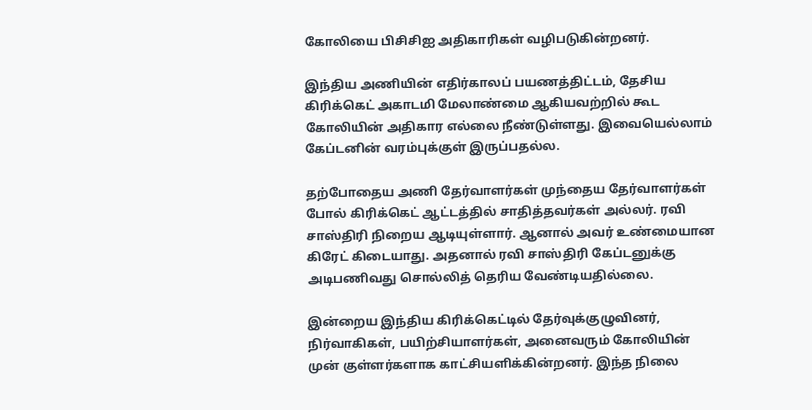கோலியை பிசிசிஐ அதிகாரிகள் வழிபடுகின்றனர்.

இந்திய அணியின் எதிர்காலப் பயணத்திட்டம், தேசிய கிரிக்கெட் அகாடமி மேலாண்மை ஆகியவற்றில் கூட கோலியின் அதிகார எல்லை நீண்டுள்ளது. இவையெல்லாம் கேப்டனின் வரம்புக்குள் இருப்பதல்ல.

தற்போதைய அணி தேர்வாளர்கள் முந்தைய தேர்வாளர்கள் போல் கிரிக்கெட் ஆட்டத்தில் சாதித்தவர்கள் அல்லர். ரவி சாஸ்திரி நிறைய ஆடியுள்ளார். ஆனால் அவர் உண்மையான கிரேட் கிடையாது. அதனால் ரவி சாஸ்திரி கேப்டனுக்கு அடிபணிவது சொல்லித் தெரிய வேண்டியதில்லை.

இன்றைய இந்திய கிரிக்கெட்டில் தேர்வுக்குழுவினர், நிர்வாகிகள், பயிற்சியாளர்கள், அனைவரும் கோலியின் முன் குள்ளர்களாக காட்சியளிக்கின்றனர். இந்த நிலை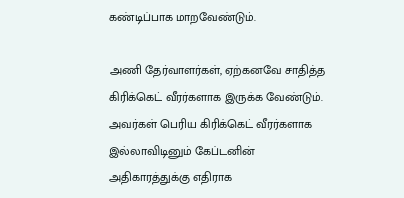கண்டிப்பாக மாறவேண்டும்.

அணி தேர்வாளர்கள், ஏற்கனவே சாதித்த கிரிக்கெட் வீரர்களாக இருக்க வேண்டும். அவர்கள் பெரிய கிரிக்கெட் வீரர்களாக இல்லாவிடினும் கேப்டனின் அதிகாரத்துக்கு எதிராக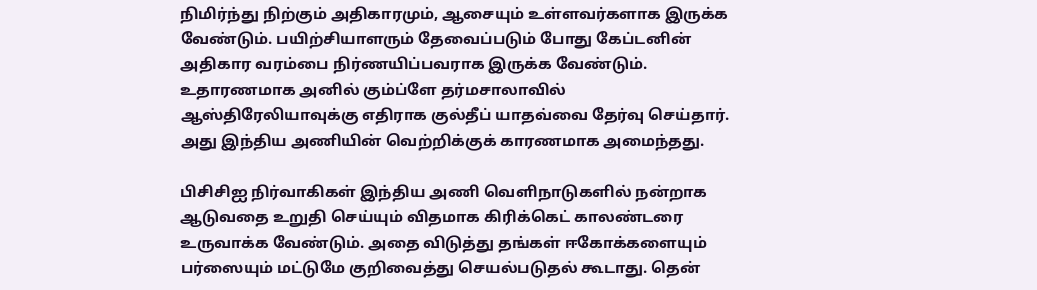நிமிர்ந்து நிற்கும் அதிகாரமும், ஆசையும் உள்ளவர்களாக இருக்க வேண்டும். பயிற்சியாளரும் தேவைப்படும் போது கேப்டனின் அதிகார வரம்பை நிர்ணயிப்பவராக இருக்க வேண்டும். உதாரணமாக அனில் கும்ப்ளே தர்மசாலாவில் ஆஸ்திரேலியாவுக்கு எதிராக குல்தீப் யாதவ்வை தேர்வு செய்தார். அது இந்திய அணியின் வெற்றிக்குக் காரணமாக அமைந்தது.

பிசிசிஐ நிர்வாகிகள் இந்திய அணி வெளிநாடுகளில் நன்றாக ஆடுவதை உறுதி செய்யும் விதமாக கிரிக்கெட் காலண்டரை உருவாக்க வேண்டும். அதை விடுத்து தங்கள் ஈகோக்களையும் பர்ஸையும் மட்டுமே குறிவைத்து செயல்படுதல் கூடாது. தென்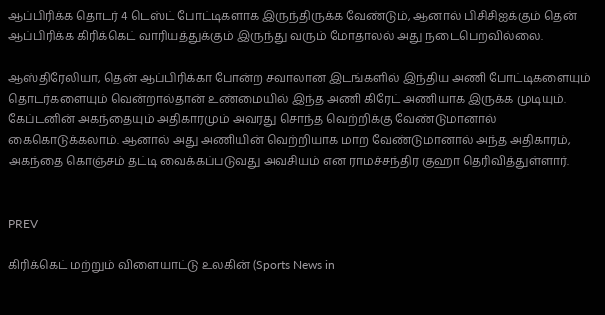ஆப்பிரிக்க தொடர் 4 டெஸ்ட் போட்டிகளாக இருந்திருக்க வேண்டும், ஆனால் பிசிசிஐக்கும் தென் ஆப்பிரிக்க கிரிக்கெட் வாரியத்துக்கும் இருந்து வரும் மோதாலல் அது நடைபெறவில்லை.

ஆஸ்திரேலியா, தென் ஆப்பிரிக்கா போன்ற சவாலான இடங்களில் இந்திய அணி போட்டிகளையும் தொடர்களையும் வென்றால்தான் உண்மையில் இந்த அணி கிரேட் அணியாக இருக்க முடியும். கேப்டனின் அகந்தையும் அதிகாரமும் அவரது சொந்த வெற்றிக்கு வேண்டுமானால் கைகொடுக்கலாம். ஆனால் அது அணியின் வெற்றியாக மாற வேண்டுமானால் அந்த அதிகாரம், அகந்தை கொஞ்சம் தட்டி வைக்கப்படுவது அவசியம் என ராமச்சந்திர குஹா தெரிவித்துள்ளார்.


PREV

கிரிக்கெட் மற்றும் விளையாட்டு உலகின் (Sports News in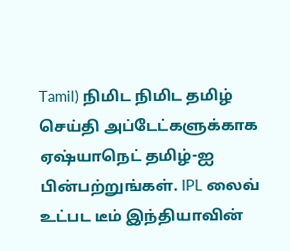Tamil) நிமிட நிமிட தமிழ் செய்தி அப்டேட்களுக்காக ஏஷ்யாநெட் தமிழ்-ஐ பின்பற்றுங்கள். IPL லைவ் உட்பட டீம் இந்தியாவின்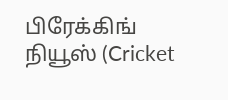பிரேக்கிங் நியூஸ் (Cricket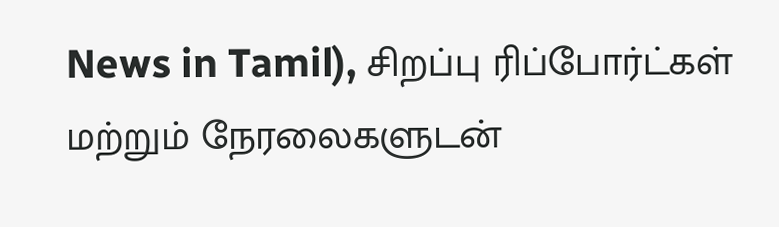News in Tamil), சிறப்பு ரிப்போர்ட்கள் மற்றும் நேரலைகளுடன்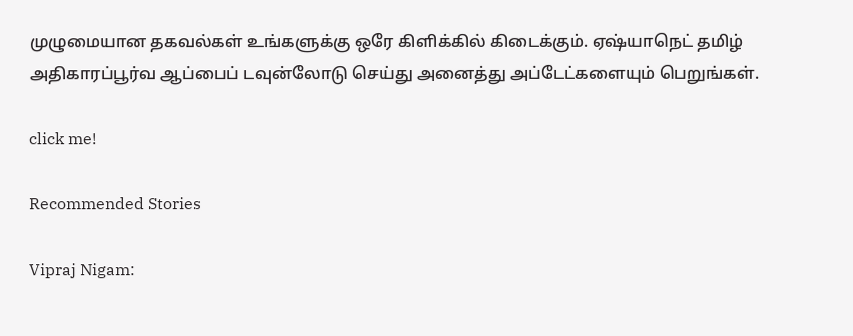முழுமையான தகவல்கள் உங்களுக்கு ஒரே கிளிக்கில் கிடைக்கும். ஏஷ்யாநெட் தமிழ் அதிகாரப்பூர்வ ஆப்பைப் டவுன்லோடு செய்து அனைத்து அப்டேட்களையும் பெறுங்கள்.

click me!

Recommended Stories

Vipraj Nigam: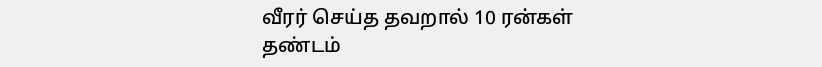வீரர் செய்த தவறால் 10 ரன்கள் தண்டம்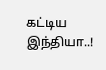கட்டிய இந்தியா..!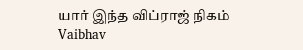யார் இந்த விப்ராஜ் நிகம்
Vaibhav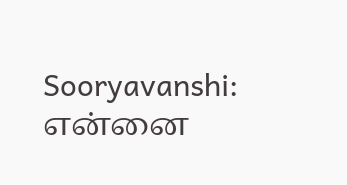Sooryavanshi: என்னை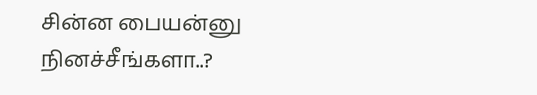சின்ன பையன்னு நினச்சீங்களா..?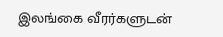இலங்கை வீரர்களுடன்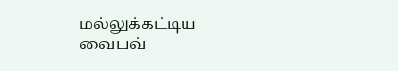மல்லுக்கட்டிய வைபவ்